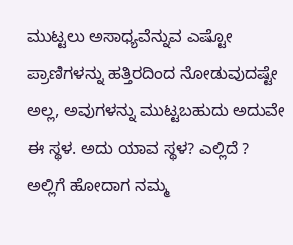ಮುಟ್ಟಲು ಅಸಾಧ್ಯವೆನ್ನುವ ಎಷ್ಟೋ ಪ್ರಾಣಿಗಳನ್ನು ಹತ್ತಿರದಿಂದ ನೋಡುವುದಷ್ಟೇ ಅಲ್ಲ, ಅವುಗಳನ್ನು ಮುಟ್ಟಬಹುದು ಅದುವೇ ಈ ಸ್ಥಳ. ಅದು ಯಾವ ಸ್ಥಳ? ಎಲ್ಲಿದೆ ? ಅಲ್ಲಿಗೆ ಹೋದಾಗ ನಮ್ಮ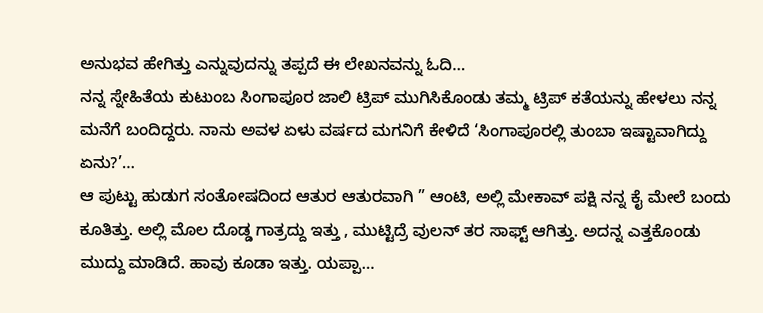ಅನುಭವ ಹೇಗಿತ್ತು ಎನ್ನುವುದನ್ನು ತಪ್ಪದೆ ಈ ಲೇಖನವನ್ನು ಓದಿ…
ನನ್ನ ಸ್ನೇಹಿತೆಯ ಕುಟುಂಬ ಸಿಂಗಾಪೂರ ಜಾಲಿ ಟ್ರಿಪ್ ಮುಗಿಸಿಕೊಂಡು ತಮ್ಮ ಟ್ರಿಪ್ ಕತೆಯನ್ನು ಹೇಳಲು ನನ್ನ ಮನೆಗೆ ಬಂದಿದ್ದರು. ನಾನು ಅವಳ ಏಳು ವರ್ಷದ ಮಗನಿಗೆ ಕೇಳಿದೆ ‘ಸಿಂಗಾಪೂರಲ್ಲಿ ತುಂಬಾ ಇಷ್ಟಾವಾಗಿದ್ದು ಏನು?’…
ಆ ಪುಟ್ಟು ಹುಡುಗ ಸಂತೋಷದಿಂದ ಆತುರ ಆತುರವಾಗಿ ” ಆಂಟಿ, ಅಲ್ಲಿ ಮೇಕಾವ್ ಪಕ್ಷಿ ನನ್ನ ಕೈ ಮೇಲೆ ಬಂದು ಕೂತಿತ್ತು. ಅಲ್ಲಿ ಮೊಲ ದೊಡ್ಡ ಗಾತ್ರದ್ದು ಇತ್ತು , ಮುಟ್ಟಿದ್ರೆ ವುಲನ್ ತರ ಸಾಫ್ಟ್ ಆಗಿತ್ತು. ಅದನ್ನ ಎತ್ತಕೊಂಡು ಮುದ್ದು ಮಾಡಿದೆ. ಹಾವು ಕೂಡಾ ಇತ್ತು. ಯಪ್ಪಾ…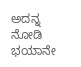ಅದನ್ನ ನೋಡಿ ಭಯಾನೇ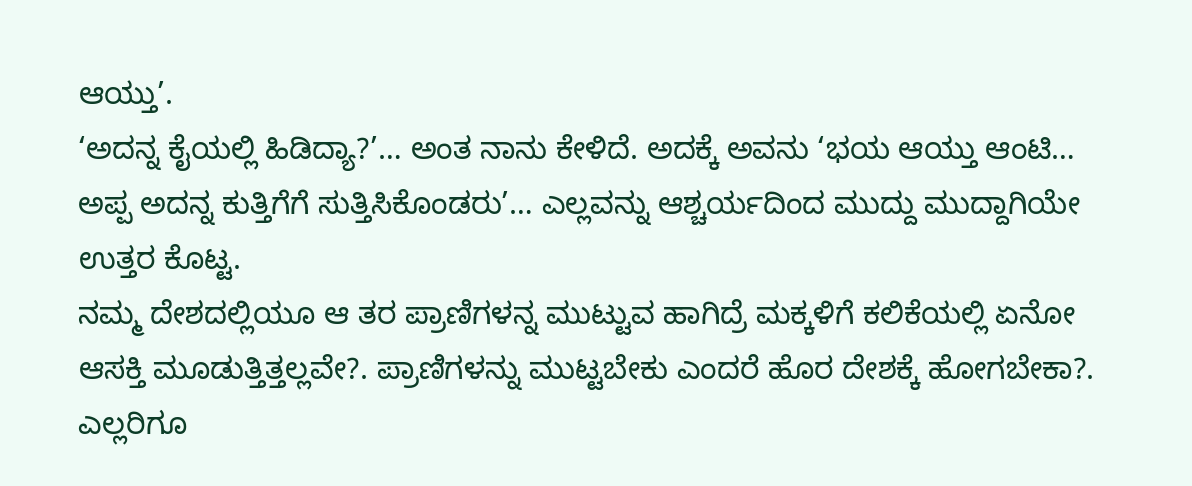ಆಯ್ತು’.
‘ಅದನ್ನ ಕೈಯಲ್ಲಿ ಹಿಡಿದ್ಯಾ?’… ಅಂತ ನಾನು ಕೇಳಿದೆ. ಅದಕ್ಕೆ ಅವನು ‘ಭಯ ಆಯ್ತು ಆಂಟಿ… ಅಪ್ಪ ಅದನ್ನ ಕುತ್ತಿಗೆಗೆ ಸುತ್ತಿಸಿಕೊಂಡರು’… ಎಲ್ಲವನ್ನು ಆಶ್ಚರ್ಯದಿಂದ ಮುದ್ದು ಮುದ್ದಾಗಿಯೇ ಉತ್ತರ ಕೊಟ್ಟ.
ನಮ್ಮ ದೇಶದಲ್ಲಿಯೂ ಆ ತರ ಪ್ರಾಣಿಗಳನ್ನ ಮುಟ್ಟುವ ಹಾಗಿದ್ರೆ ಮಕ್ಕಳಿಗೆ ಕಲಿಕೆಯಲ್ಲಿ ಏನೋ ಆಸಕ್ತಿ ಮೂಡುತ್ತಿತ್ತಲ್ಲವೇ?. ಪ್ರಾಣಿಗಳನ್ನು ಮುಟ್ಟಬೇಕು ಎಂದರೆ ಹೊರ ದೇಶಕ್ಕೆ ಹೋಗಬೇಕಾ?. ಎಲ್ಲರಿಗೂ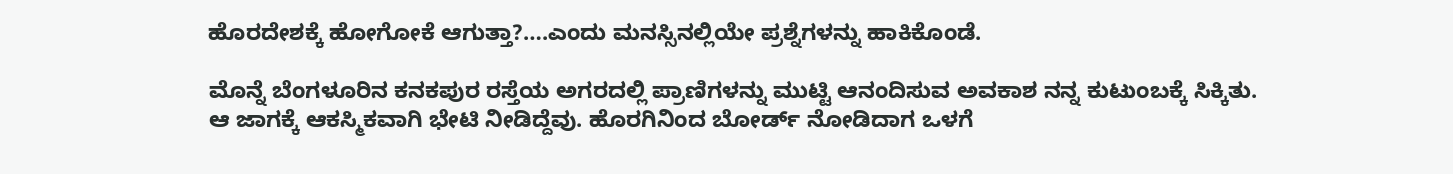ಹೊರದೇಶಕ್ಕೆ ಹೋಗೋಕೆ ಆಗುತ್ತಾ?….ಎಂದು ಮನಸ್ಸಿನಲ್ಲಿಯೇ ಪ್ರಶ್ನೆಗಳನ್ನು ಹಾಕಿಕೊಂಡೆ.

ಮೊನ್ನೆ ಬೆಂಗಳೂರಿನ ಕನಕಪುರ ರಸ್ತೆಯ ಅಗರದಲ್ಲಿ ಪ್ರಾಣಿಗಳನ್ನು ಮುಟ್ಟಿ ಆನಂದಿಸುವ ಅವಕಾಶ ನನ್ನ ಕುಟುಂಬಕ್ಕೆ ಸಿಕ್ಕಿತು.
ಆ ಜಾಗಕ್ಕೆ ಆಕಸ್ಮಿಕವಾಗಿ ಭೇಟಿ ನೀಡಿದ್ದೆವು. ಹೊರಗಿನಿಂದ ಬೋರ್ಡ್ ನೋಡಿದಾಗ ಒಳಗೆ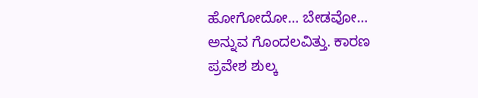ಹೋಗೋದೋ… ಬೇಡವೋ… ಅನ್ನುವ ಗೊಂದಲವಿತ್ತು. ಕಾರಣ ಪ್ರವೇಶ ಶುಲ್ಕ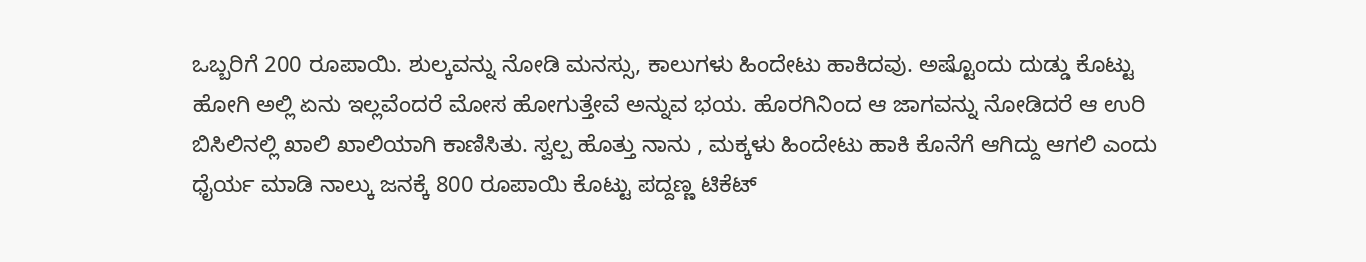ಒಬ್ಬರಿಗೆ 200 ರೂಪಾಯಿ. ಶುಲ್ಕವನ್ನು ನೋಡಿ ಮನಸ್ಸು, ಕಾಲುಗಳು ಹಿಂದೇಟು ಹಾಕಿದವು. ಅಷ್ಟೊಂದು ದುಡ್ಡು ಕೊಟ್ಟು ಹೋಗಿ ಅಲ್ಲಿ ಏನು ಇಲ್ಲವೆಂದರೆ ಮೋಸ ಹೋಗುತ್ತೇವೆ ಅನ್ನುವ ಭಯ. ಹೊರಗಿನಿಂದ ಆ ಜಾಗವನ್ನು ನೋಡಿದರೆ ಆ ಉರಿ ಬಿಸಿಲಿನಲ್ಲಿ ಖಾಲಿ ಖಾಲಿಯಾಗಿ ಕಾಣಿಸಿತು. ಸ್ವಲ್ಪ ಹೊತ್ತು ನಾನು , ಮಕ್ಕಳು ಹಿಂದೇಟು ಹಾಕಿ ಕೊನೆಗೆ ಆಗಿದ್ದು ಆಗಲಿ ಎಂದು ಧೈರ್ಯ ಮಾಡಿ ನಾಲ್ಕು ಜನಕ್ಕೆ 800 ರೂಪಾಯಿ ಕೊಟ್ಟು ಪದ್ದಣ್ಣ ಟಿಕೆಟ್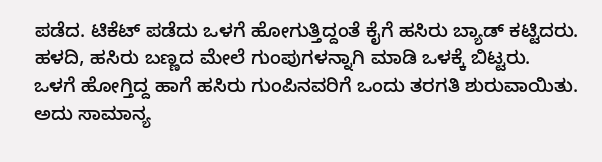ಪಡೆದ. ಟಿಕೆಟ್ ಪಡೆದು ಒಳಗೆ ಹೋಗುತ್ತಿದ್ದಂತೆ ಕೈಗೆ ಹಸಿರು ಬ್ಯಾಡ್ ಕಟ್ಟಿದರು. ಹಳದಿ, ಹಸಿರು ಬಣ್ಣದ ಮೇಲೆ ಗುಂಪುಗಳನ್ನಾಗಿ ಮಾಡಿ ಒಳಕ್ಕೆ ಬಿಟ್ಟರು.
ಒಳಗೆ ಹೋಗ್ತಿದ್ದ ಹಾಗೆ ಹಸಿರು ಗುಂಪಿನವರಿಗೆ ಒಂದು ತರಗತಿ ಶುರುವಾಯಿತು. ಅದು ಸಾಮಾನ್ಯ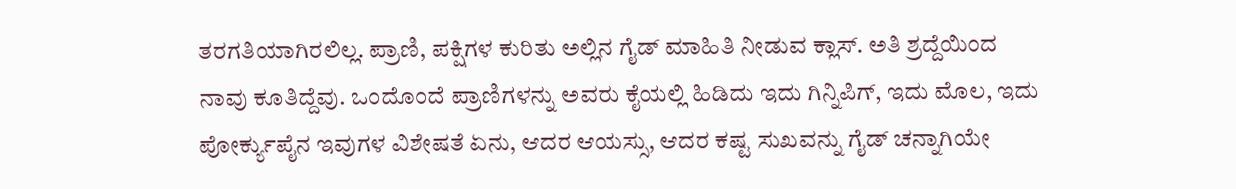ತರಗತಿಯಾಗಿರಲಿಲ್ಲ. ಪ್ರಾಣಿ, ಪಕ್ಷಿಗಳ ಕುರಿತು ಅಲ್ಲಿನ ಗೈಡ್ ಮಾಹಿತಿ ನೀಡುವ ಕ್ಲಾಸ್. ಅತಿ ಶ್ರದ್ದೆಯಿಂದ ನಾವು ಕೂತಿದ್ದೆವು. ಒಂದೊಂದೆ ಪ್ರಾಣಿಗಳನ್ನು ಅವರು ಕೈಯಲ್ಲಿ ಹಿಡಿದು ಇದು ಗಿನ್ನಿಪಿಗ್, ಇದು ಮೊಲ, ಇದು ಪೋರ್ಕ್ಯುಪೈನ ಇವುಗಳ ವಿಶೇಷತೆ ಏನು, ಆದರ ಆಯಸ್ಸು, ಆದರ ಕಷ್ಟ ಸುಖವನ್ನು ಗೈಡ್ ಚನ್ನಾಗಿಯೇ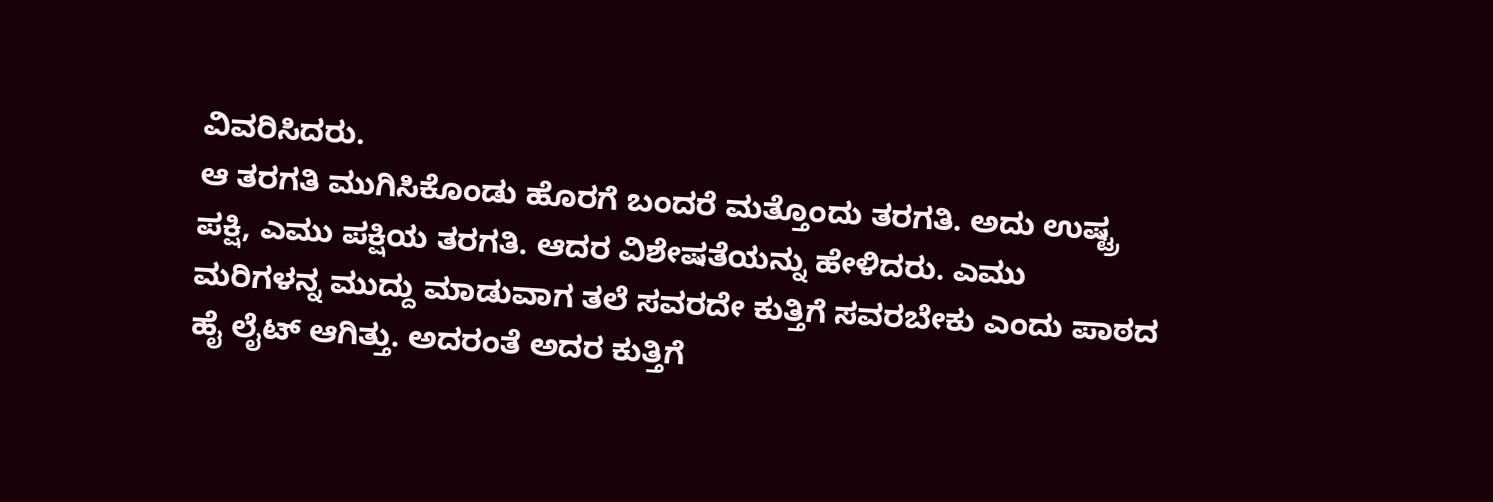ವಿವರಿಸಿದರು.
ಆ ತರಗತಿ ಮುಗಿಸಿಕೊಂಡು ಹೊರಗೆ ಬಂದರೆ ಮತ್ತೊಂದು ತರಗತಿ. ಅದು ಉಷ್ಟ್ರ ಪಕ್ಷಿ, ಎಮು ಪಕ್ಷಿಯ ತರಗತಿ. ಆದರ ವಿಶೇಷತೆಯನ್ನು ಹೇಳಿದರು. ಎಮು ಮರಿಗಳನ್ನ ಮುದ್ದು ಮಾಡುವಾಗ ತಲೆ ಸವರದೇ ಕುತ್ತಿಗೆ ಸವರಬೇಕು ಎಂದು ಪಾಠದ ಹೈ ಲೈಟ್ ಆಗಿತ್ತು. ಅದರಂತೆ ಅದರ ಕುತ್ತಿಗೆ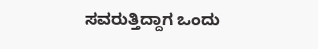ಸವರುತ್ತಿದ್ದಾಗ ಒಂದು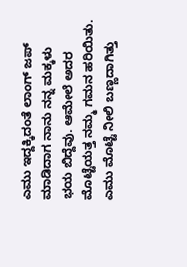ಎಮು ಇದ್ದಕ್ಕಿದಂತೆ ಲಾಂಗ್ ಜಪ್ ಮಾಡಿದಾಗ ನಾನು ನನ್ನ ಮಕ್ಕಳು ಭಯ ಬಿದ್ದೆವು. ಆಮೇಲೆ ಅದರ ಮೊಟ್ಟೆಯತ್ತ ನಮ್ಮ ಗಮನ ಹರಿಯಿತು. ಎಮು ಮೊಟ್ಟೆ ನೀಲಿ ಬಣ್ಣದಾಗಿತ್ತು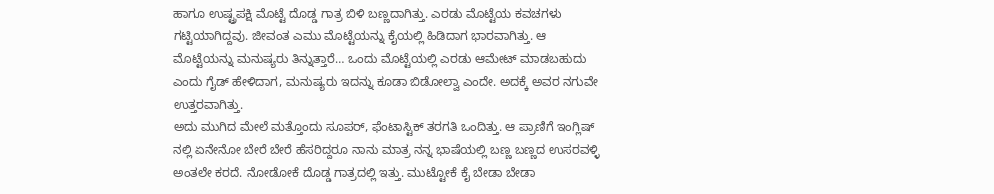ಹಾಗೂ ಉಷ್ಟ್ರಪಕ್ಷಿ ಮೊಟ್ಟೆ ದೊಡ್ಡ ಗಾತ್ರ ಬಿಳಿ ಬಣ್ಣದಾಗಿತ್ತು. ಎರಡು ಮೊಟ್ಟೆಯ ಕವಚಗಳು ಗಟ್ಟಿಯಾಗಿದ್ದವು. ಜೀವಂತ ಎಮು ಮೊಟ್ಟೆಯನ್ನು ಕೈಯಲ್ಲಿ ಹಿಡಿದಾಗ ಭಾರವಾಗಿತ್ತು. ಆ ಮೊಟ್ಟೆಯನ್ನು ಮನುಷ್ಯರು ತಿನ್ನುತ್ತಾರೆ… ಒಂದು ಮೊಟ್ಟೆಯಲ್ಲಿ ಎರಡು ಆಮೇಟ್ ಮಾಡಬಹುದು ಎಂದು ಗೈಡ್ ಹೇಳಿದಾಗ, ಮನುಷ್ಯರು ಇದನ್ನು ಕೂಡಾ ಬಿಡೋಲ್ವಾ ಎಂದೇ. ಅದಕ್ಕೆ ಅವರ ನಗುವೇ ಉತ್ತರವಾಗಿತ್ತು.
ಅದು ಮುಗಿದ ಮೇಲೆ ಮತ್ತೊಂದು ಸೂಪರ್, ಫೆಂಟಾಸ್ಟಿಕ್ ತರಗತಿ ಒಂದಿತ್ತು. ಆ ಪ್ರಾಣಿಗೆ ಇಂಗ್ಲಿಷ್ ನಲ್ಲಿ ಏನೇನೋ ಬೇರೆ ಬೇರೆ ಹೆಸರಿದ್ದರೂ ನಾನು ಮಾತ್ರ ನನ್ನ ಭಾಷೆಯಲ್ಲಿ ಬಣ್ಣ ಬಣ್ಣದ ಉಸರವಳ್ಳಿ ಅಂತಲೇ ಕರದೆ. ನೋಡೋಕೆ ದೊಡ್ಡ ಗಾತ್ರದಲ್ಲಿ ಇತ್ತು. ಮುಟ್ಟೋಕೆ ಕೈ ಬೇಡಾ ಬೇಡಾ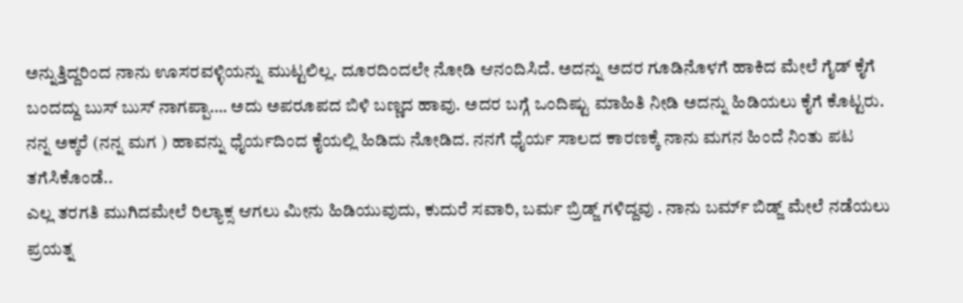ಅನ್ನುತ್ತಿದ್ದರಿಂದ ನಾನು ಊಸರವಳ್ಳಿಯನ್ನು ಮುಟ್ಟಲಿಲ್ಲ. ದೂರದಿಂದಲೇ ನೋಡಿ ಆನಂದಿಸಿದೆ. ಅದನ್ನು ಅದರ ಗೂಡಿನೊಳಗೆ ಹಾಕಿದ ಮೇಲೆ ಗೈಡ್ ಕೈಗೆ ಬಂದದ್ದು ಬುಸ್ ಬುಸ್ ನಾಗಪ್ಪಾ…. ಅದು ಅಪರೂಪದ ಬಿಳಿ ಬಣ್ಣದ ಹಾವು. ಅದರ ಬಗ್ಗೆ ಒಂದಿಷ್ಟು ಮಾಹಿತಿ ನೀಡಿ ಅದನ್ನು ಹಿಡಿಯಲು ಕೈಗೆ ಕೊಟ್ಟರು. ನನ್ನ ಅಕ್ಕರೆ (ನನ್ನ ಮಗ ) ಹಾವನ್ನು ಧೈರ್ಯದಿಂದ ಕೈಯಲ್ಲಿ ಹಿಡಿದು ನೋಡಿದ. ನನಗೆ ಧೈರ್ಯ ಸಾಲದ ಕಾರಣಕ್ಕೆ ನಾನು ಮಗನ ಹಿಂದೆ ನಿಂತು ಪಟ ತಗೆಸಿಕೊಂಡೆ..
ಎಲ್ಲ ತರಗತಿ ಮುಗಿದಮೇಲೆ ರಿಲ್ಯಾಕ್ಸ ಆಗಲು ಮೀನು ಹಿಡಿಯುವುದು, ಕುದುರೆ ಸವಾರಿ, ಬರ್ಮ ಬ್ರಿಡ್ಜ್ ಗಳಿದ್ದವು . ನಾನು ಬರ್ಮ್ ಬಿಡ್ಜ್ ಮೇಲೆ ನಡೆಯಲು ಪ್ರಯತ್ನ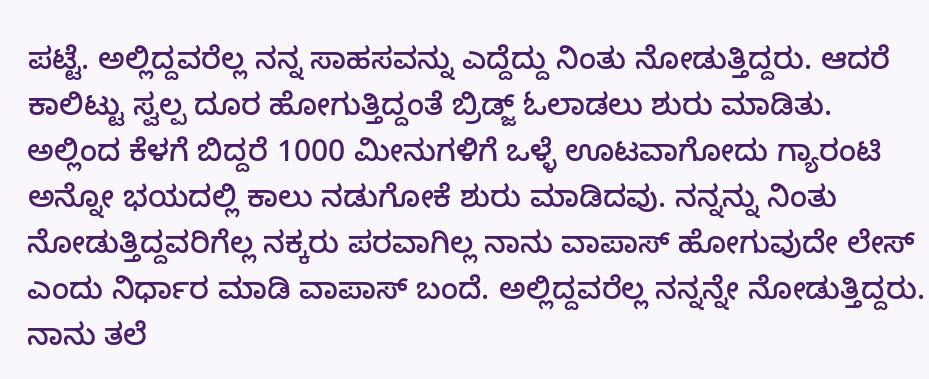ಪಟ್ಟೆ. ಅಲ್ಲಿದ್ದವರೆಲ್ಲ ನನ್ನ ಸಾಹಸವನ್ನು ಎದ್ದೆದ್ದು ನಿಂತು ನೋಡುತ್ತಿದ್ದರು. ಆದರೆ ಕಾಲಿಟ್ಟು ಸ್ವಲ್ಪ ದೂರ ಹೋಗುತ್ತಿದ್ದಂತೆ ಬ್ರಿಡ್ಜ್ ಓಲಾಡಲು ಶುರು ಮಾಡಿತು. ಅಲ್ಲಿಂದ ಕೆಳಗೆ ಬಿದ್ದರೆ 1000 ಮೀನುಗಳಿಗೆ ಒಳ್ಳೆ ಊಟವಾಗೋದು ಗ್ಯಾರಂಟಿ ಅನ್ನೋ ಭಯದಲ್ಲಿ ಕಾಲು ನಡುಗೋಕೆ ಶುರು ಮಾಡಿದವು. ನನ್ನನ್ನು ನಿಂತು ನೋಡುತ್ತಿದ್ದವರಿಗೆಲ್ಲ ನಕ್ಕರು ಪರವಾಗಿಲ್ಲ ನಾನು ವಾಪಾಸ್ ಹೋಗುವುದೇ ಲೇಸ್ ಎಂದು ನಿರ್ಧಾರ ಮಾಡಿ ವಾಪಾಸ್ ಬಂದೆ. ಅಲ್ಲಿದ್ದವರೆಲ್ಲ ನನ್ನನ್ನೇ ನೋಡುತ್ತಿದ್ದರು. ನಾನು ತಲೆ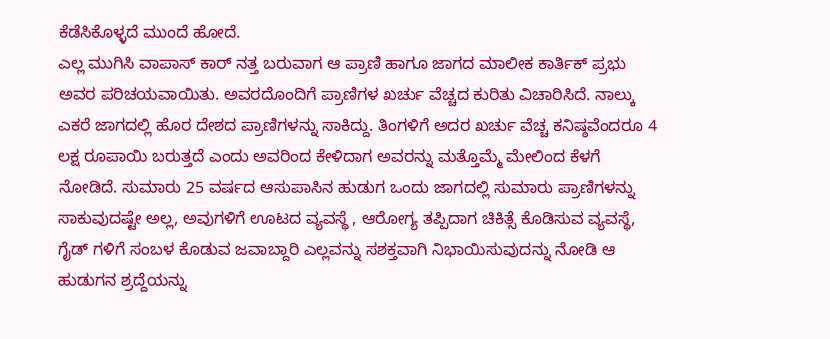ಕೆಡೆಸಿಕೊಳ್ಳದೆ ಮುಂದೆ ಹೋದೆ.
ಎಲ್ಲ ಮುಗಿಸಿ ವಾಪಾಸ್ ಕಾರ್ ನತ್ತ ಬರುವಾಗ ಆ ಪ್ರಾಣಿ ಹಾಗೂ ಜಾಗದ ಮಾಲೀಕ ಕಾರ್ತಿಕ್ ಪ್ರಭು ಅವರ ಪರಿಚಯವಾಯಿತು. ಅವರದೊಂದಿಗೆ ಪ್ರಾಣಿಗಳ ಖರ್ಚು ವೆಚ್ಚದ ಕುರಿತು ವಿಚಾರಿಸಿದೆ. ನಾಲ್ಕು ಎಕರೆ ಜಾಗದಲ್ಲಿ ಹೊರ ದೇಶದ ಪ್ರಾಣಿಗಳನ್ನು ಸಾಕಿದ್ದು. ತಿಂಗಳಿಗೆ ಅದರ ಖರ್ಚು ವೆಚ್ಚ ಕನಿಷ್ಠವೆಂದರೂ 4 ಲಕ್ಷ ರೂಪಾಯಿ ಬರುತ್ತದೆ ಎಂದು ಅವರಿಂದ ಕೇಳಿದಾಗ ಅವರನ್ನು ಮತ್ತೊಮ್ಮೆ ಮೇಲಿಂದ ಕೆಳಗೆ ನೋಡಿದೆ. ಸುಮಾರು 25 ವರ್ಷದ ಆಸುಪಾಸಿನ ಹುಡುಗ ಒಂದು ಜಾಗದಲ್ಲಿ ಸುಮಾರು ಪ್ರಾಣಿಗಳನ್ನು ಸಾಕುವುದಷ್ಟೇ ಅಲ್ಲ, ಅವುಗಳಿಗೆ ಊಟದ ವ್ಯವಸ್ಥೆ , ಆರೋಗ್ಯ ತಪ್ಪಿದಾಗ ಚಿಕಿತ್ಸೆ ಕೊಡಿಸುವ ವ್ಯವಸ್ಥೆ, ಗೈಡ್ ಗಳಿಗೆ ಸಂಬಳ ಕೊಡುವ ಜವಾಬ್ದಾರಿ ಎಲ್ಲವನ್ನು ಸಶಕ್ತವಾಗಿ ನಿಭಾಯಿಸುವುದನ್ನು ನೋಡಿ ಆ ಹುಡುಗನ ಶ್ರದ್ದೆಯನ್ನು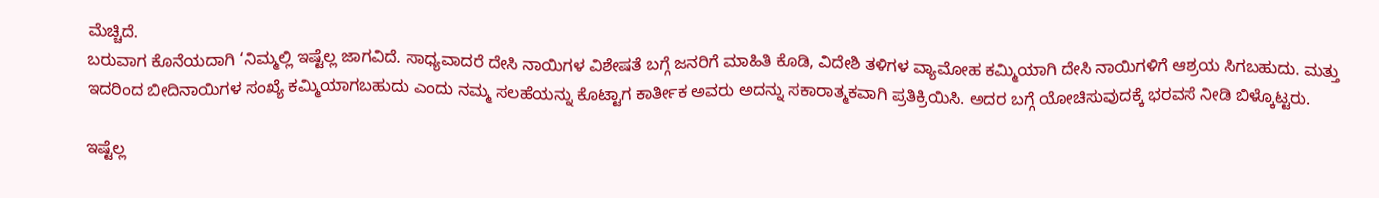ಮೆಚ್ಚಿದೆ.
ಬರುವಾಗ ಕೊನೆಯದಾಗಿ ‘ನಿಮ್ಮಲ್ಲಿ ಇಷ್ಟೆಲ್ಲ ಜಾಗವಿದೆ. ಸಾಧ್ಯವಾದರೆ ದೇಸಿ ನಾಯಿಗಳ ವಿಶೇಷತೆ ಬಗ್ಗೆ ಜನರಿಗೆ ಮಾಹಿತಿ ಕೊಡಿ, ವಿದೇಶಿ ತಳಿಗಳ ವ್ಯಾಮೋಹ ಕಮ್ಮಿಯಾಗಿ ದೇಸಿ ನಾಯಿಗಳಿಗೆ ಆಶ್ರಯ ಸಿಗಬಹುದು. ಮತ್ತು ಇದರಿಂದ ಬೀದಿನಾಯಿಗಳ ಸಂಖ್ಯೆ ಕಮ್ಮಿಯಾಗಬಹುದು ಎಂದು ನಮ್ಮ ಸಲಹೆಯನ್ನು ಕೊಟ್ಟಾಗ ಕಾರ್ತೀಕ ಅವರು ಅದನ್ನು ಸಕಾರಾತ್ಮಕವಾಗಿ ಪ್ರತಿಕ್ರಿಯಿಸಿ. ಅದರ ಬಗ್ಗೆ ಯೋಚಿಸುವುದಕ್ಕೆ ಭರವಸೆ ನೀಡಿ ಬಿಳ್ಕೊಟ್ಟರು.

ಇಷ್ಟೆಲ್ಲ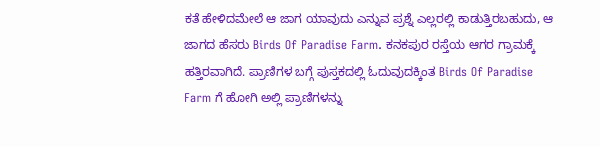ಕತೆ ಹೇಳಿದಮೇಲೆ ಆ ಜಾಗ ಯಾವುದು ಎನ್ನುವ ಪ್ರಶ್ನೆ ಎಲ್ಲರಲ್ಲಿ ಕಾಡುತ್ತಿರಬಹುದು, ಆ ಜಾಗದ ಹೆಸರು Birds Of Paradise Farm. ಕನಕಪುರ ರಸ್ತೆಯ ಆಗರ ಗ್ರಾಮಕ್ಕೆ ಹತ್ತಿರವಾಗಿದೆ. ಪ್ರಾಣಿಗಳ ಬಗ್ಗೆ ಪುಸ್ತಕದಲ್ಲಿ ಓದುವುದಕ್ಕಿಂತ Birds Of Paradise Farm ಗೆ ಹೋಗಿ ಅಲ್ಲಿ ಪ್ರಾಣಿಗಳನ್ನು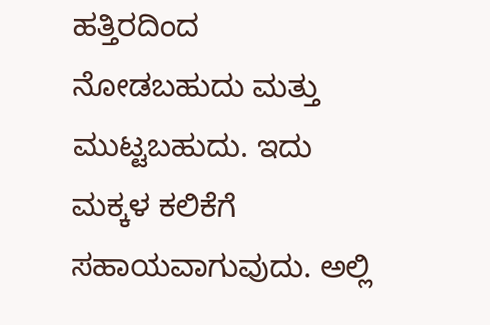ಹತ್ತಿರದಿಂದ ನೋಡಬಹುದು ಮತ್ತು ಮುಟ್ಟಬಹುದು. ಇದು ಮಕ್ಕಳ ಕಲಿಕೆಗೆ ಸಹಾಯವಾಗುವುದು. ಅಲ್ಲಿ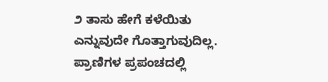೨ ತಾಸು ಹೇಗೆ ಕಳೆಯಿತು ಎನ್ನುವುದೇ ಗೊತ್ತಾಗುವುದಿಲ್ಲ. ಪ್ರಾಣಿಗಳ ಪ್ರಪಂಚದಲ್ಲಿ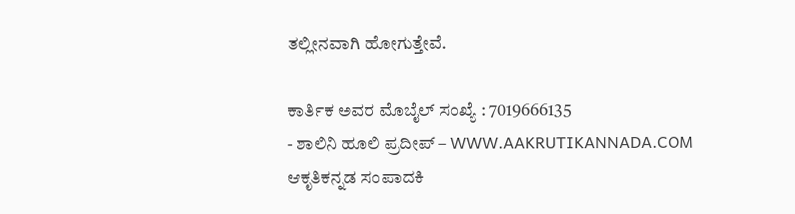ತಲ್ಲೀನವಾಗಿ ಹೋಗುತ್ತೇವೆ.

ಕಾರ್ತಿಕ ಅವರ ಮೊಬೈಲ್ ಸಂಖ್ಯೆ : 7019666135
- ಶಾಲಿನಿ ಹೂಲಿ ಪ್ರದೀಪ್ – WWW.AAKRUTIKANNADA.COM ಆಕೃತಿಕನ್ನಡ ಸಂಪಾದಕಿ